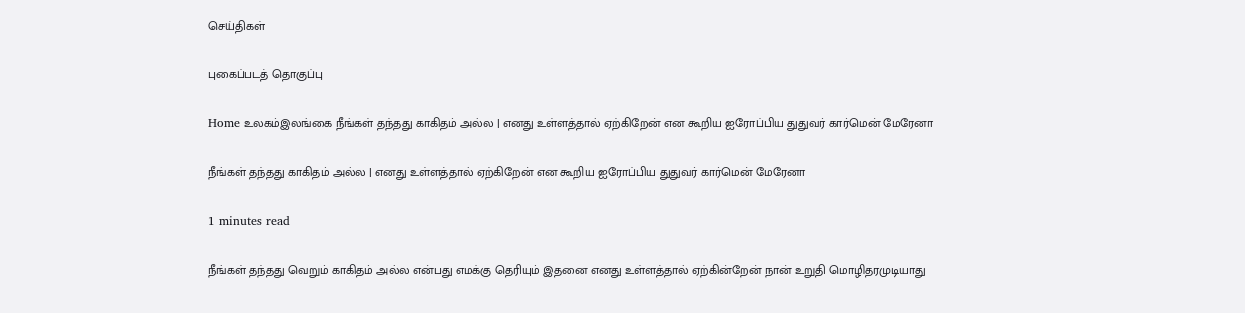செய்திகள்

புகைப்படத் தொகுப்பு

Home உலகம்இலங்கை நீங்கள் தந்தது காகிதம் அல்ல | எனது உள்ளத்தால் ஏற்கிறேன் என கூறிய ஐரோப்பிய துதுவர் கார்மென் மேரேனா

நீங்கள் தந்தது காகிதம் அல்ல | எனது உள்ளத்தால் ஏற்கிறேன் என கூறிய ஐரோப்பிய துதுவர் கார்மென் மேரேனா

1 minutes read

நீங்கள் தந்தது வெறும் காகிதம் அல்ல என்பது எமக்கு தெரியும் இதனை எனது உள்ளத்தால் ஏற்கின்றேன் நான் உறுதி மொழிதரமுடியாது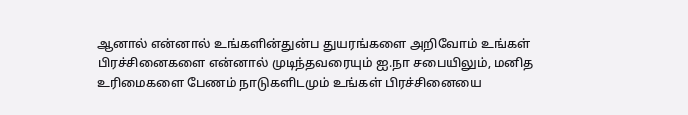ஆனால் என்னால் உங்களின்துன்ப துயரங்களை அறிவோம் உங்கள் பிரச்சினைகளை என்னால் முடிந்தவரையும் ஐ.நா சபையிலும், மனித உரிமைகளை பேணம் நாடுகளிடமும் உங்கள் பிரச்சினையை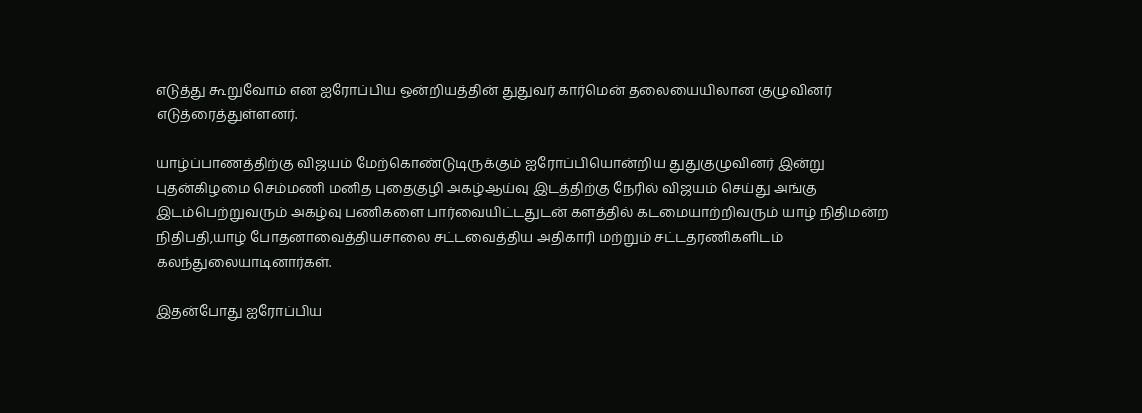எடுத்து கூறுவோம் என ஐரோப்பிய ஒன்றியத்தின் துதுவர் கார்மென் தலையையிலான குழுவினர் எடுத்ரைத்துள்ளனர்.

யாழ்ப்பாணத்திற்கு விஜயம் மேற்கொண்டுடிருக்கும் ஐரோப்பியொன்றிய துதுகுழுவினர் இன்று புதன்கிழமை செம்மணி மனித புதைகுழி அகழ்ஆய்வு இடத்திற்கு நேரில் விஜயம் செய்து அங்கு இடம்பெற்றுவரும் அகழ்வு பணிகளை பார்வையிட்டதுடன் களத்தில் கடமையாற்றிவரும் யாழ் நிதிமன்ற நிதிபதி,யாழ் போதனாவைத்தியசாலை சட்டவைத்திய அதிகாரி மற்றும் சட்டதரணிகளிடம் கலந்துலையாடினார்கள்.

இதன்போது ஐரோப்பிய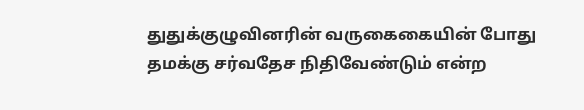துதுக்குழுவினரின் வருகைகையின் போது தமக்கு சர்வதேச நிதிவேண்டும் என்ற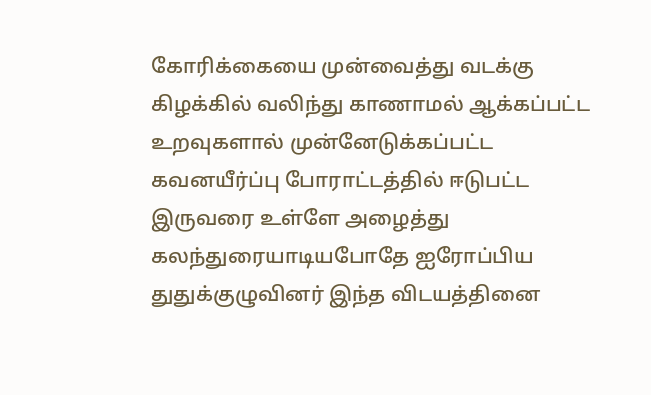கோரிக்கையை முன்வைத்து வடக்கு கிழக்கில் வலிந்து காணாமல் ஆக்கப்பட்ட உறவுகளால் முன்னேடுக்கப்பட்ட கவனயீர்ப்பு போராட்டத்தில் ஈடுபட்ட இருவரை உள்ளே அழைத்து கலந்துரையாடியபோதே ஐரோப்பிய துதுக்குழுவினர் இந்த விடயத்தினை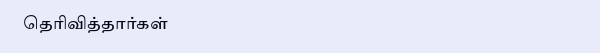தெரிவித்தார்கள்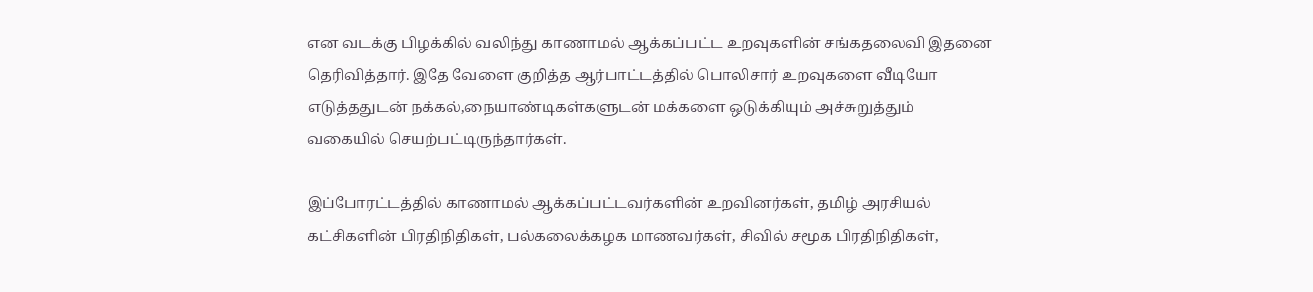என வடக்கு பிழக்கில் வலிந்து காணாமல் ஆக்கப்பட்ட உறவுகளின் சங்கதலைவி இதனை தெரிவித்தார். இதே வேளை குறித்த ஆர்பாட்டத்தில் பொலிசார் உறவுகளை வீடியோ எடுத்ததுடன் நக்கல்,நையாண்டிகள்களுடன் மக்களை ஒடுக்கியும் அச்சுறுத்தும் வகையில் செயற்பட்டிருந்தார்கள்.

இப்போரட்டத்தில் காணாமல் ஆக்கப்பட்டவர்களின் உறவினர்கள், தமிழ் அரசியல் கட்சிகளின் பிரதிநிதிகள், பல்கலைக்கழக மாணவர்கள், சிவில் சமூக பிரதிநிதிகள்,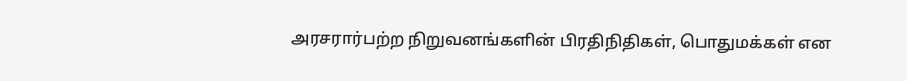அரசரார்பற்ற நிறுவனங்களின் பிரதிநிதிகள், பொதுமக்கள் என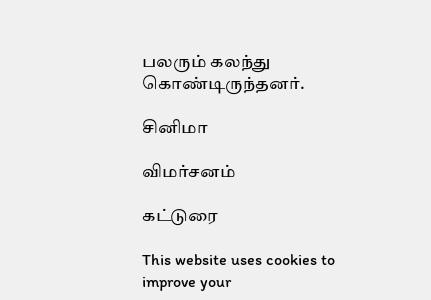பலரும் கலந்து கொண்டிருந்தனர்.

சினிமா

விமர்சனம்

கட்டுரை

This website uses cookies to improve your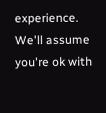experience. We'll assume you're ok with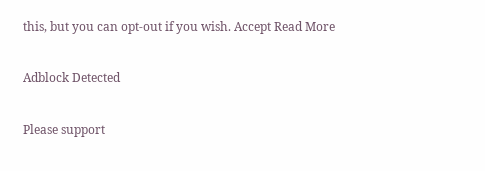this, but you can opt-out if you wish. Accept Read More

Adblock Detected

Please support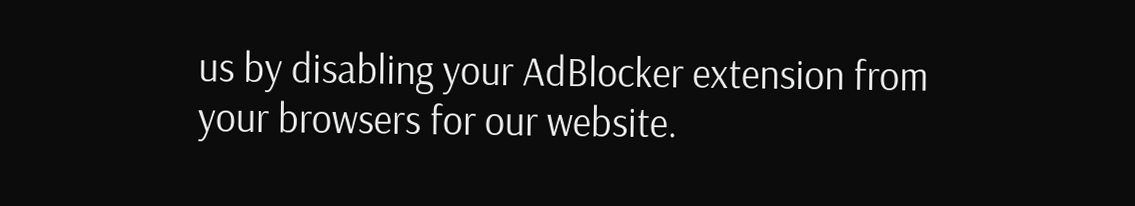us by disabling your AdBlocker extension from your browsers for our website.